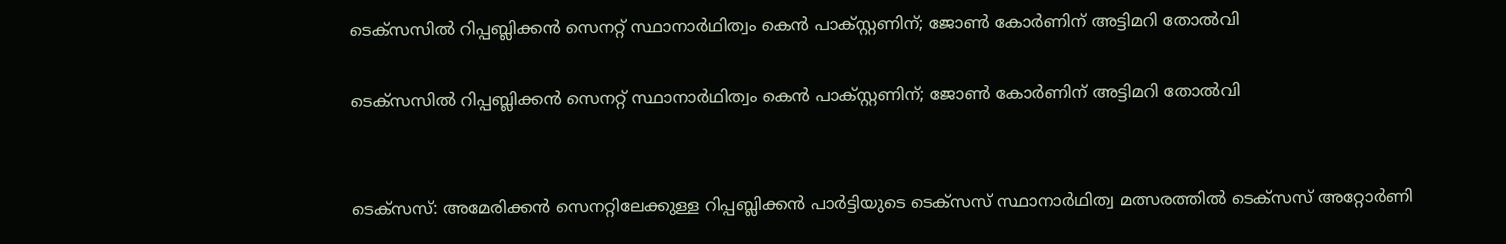ടെക്‌സസില്‍ റിപ്പബ്ലിക്കന്‍ സെനറ്റ് സ്ഥാനാര്‍ഥിത്വം കെന്‍ പാക്സ്റ്റണിന്; ജോണ്‍ കോര്‍ണിന് അട്ടിമറി തോല്‍വി

ടെക്‌സസില്‍ റിപ്പബ്ലിക്കന്‍ സെനറ്റ് സ്ഥാനാര്‍ഥിത്വം കെന്‍ പാക്സ്റ്റണിന്; ജോണ്‍ കോര്‍ണിന് അട്ടിമറി തോല്‍വി


ടെക്‌സസ്: അമേരിക്കന്‍ സെനറ്റിലേക്കുള്ള റിപ്പബ്ലിക്കന്‍ പാര്‍ട്ടിയുടെ ടെക്‌സസ് സ്ഥാനാര്‍ഥിത്വ മത്സരത്തില്‍ ടെക്‌സസ് അറ്റോര്‍ണി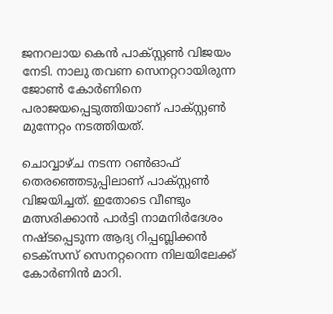ജനറലായ കെന്‍ പാക്സ്റ്റണ്‍ വിജയം നേടി. നാലു തവണ സെനറ്ററായിരുന്ന ജോണ്‍ കോര്‍ണിനെ പരാജയപ്പെടുത്തിയാണ് പാക്സ്റ്റണ്‍ മുന്നേറ്റം നടത്തിയത്.

ചൊവ്വാഴ്ച നടന്ന റണ്‍ഓഫ് തെരഞ്ഞെടുപ്പിലാണ് പാക്സ്റ്റണ്‍ വിജയിച്ചത്. ഇതോടെ വീണ്ടും മത്സരിക്കാന്‍ പാര്‍ട്ടി നാമനിര്‍ദേശം നഷ്ടപ്പെടുന്ന ആദ്യ റിപ്പബ്ലിക്കന്‍ ടെക്‌സസ് സെനറ്ററെന്ന നിലയിലേക്ക് കോര്‍ണിന്‍ മാറി.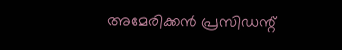അമേരിക്കന്‍ പ്രസിഡന്റ്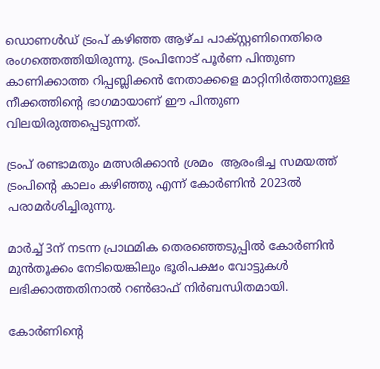ഡൊണള്‍ഡ് ട്രംപ് കഴിഞ്ഞ ആഴ്ച പാക്സ്റ്റണിനെതിരെ രംഗത്തെത്തിയിരുന്നു. ട്രംപിനോട് പൂര്‍ണ പിന്തുണ കാണിക്കാത്ത റിപ്പബ്ലിക്കന്‍ നേതാക്കളെ മാറ്റിനിര്‍ത്താനുള്ള നീക്കത്തിന്റെ ഭാഗമായാണ് ഈ പിന്തുണ വിലയിരുത്തപ്പെടുന്നത്.

ട്രംപ് രണ്ടാമതും മത്സരിക്കാന്‍ ശ്രമം  ആരംഭിച്ച സമയത്ത് ട്രംപിന്റെ കാലം കഴിഞ്ഞു എന്ന് കോര്‍ണിന്‍ 2023ല്‍ പരാമര്‍ശിച്ചിരുന്നു.

മാര്‍ച്ച് 3ന് നടന്ന പ്രാഥമിക തെരഞ്ഞെടുപ്പില്‍ കോര്‍ണിന്‍ മുന്‍തൂക്കം നേടിയെങ്കിലും ഭൂരിപക്ഷം വോട്ടുകള്‍ ലഭിക്കാത്തതിനാല്‍ റണ്‍ഓഫ് നിര്‍ബന്ധിതമായി.

കോര്‍ണിന്റെ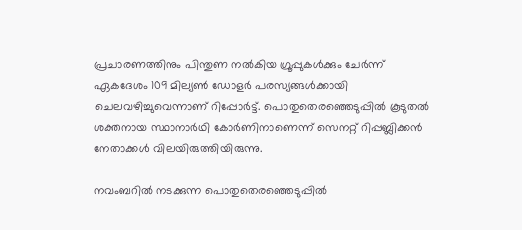പ്രചാരണത്തിനും പിന്തുണ നല്‍കിയ ഗ്രൂപ്പുകള്‍ക്കും ചേര്‍ന്ന് ഏകദേശം 109 മില്യണ്‍ ഡോളര്‍ പരസ്യങ്ങള്‍ക്കായി ചെലവഴിച്ചുവെന്നാണ് റിപ്പോര്‍ട്ട്. പൊതുതെരഞ്ഞെടുപ്പില്‍ കൂടുതല്‍ ശക്തനായ സ്ഥാനാര്‍ഥി കോര്‍ണിനാണെന്ന് സെനറ്റ് റിപ്പബ്ലിക്കന്‍ നേതാക്കള്‍ വിലയിരുത്തിയിരുന്നു.

നവംബറില്‍ നടക്കുന്ന പൊതുതെരഞ്ഞെടുപ്പില്‍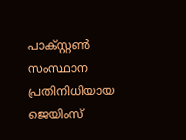പാക്സ്റ്റണ്‍ സംസ്ഥാന പ്രതിനിധിയായ ജെയിംസ്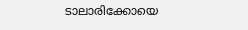ടാലാരിക്കോയെ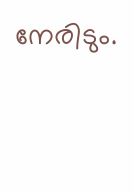നേരിടും.